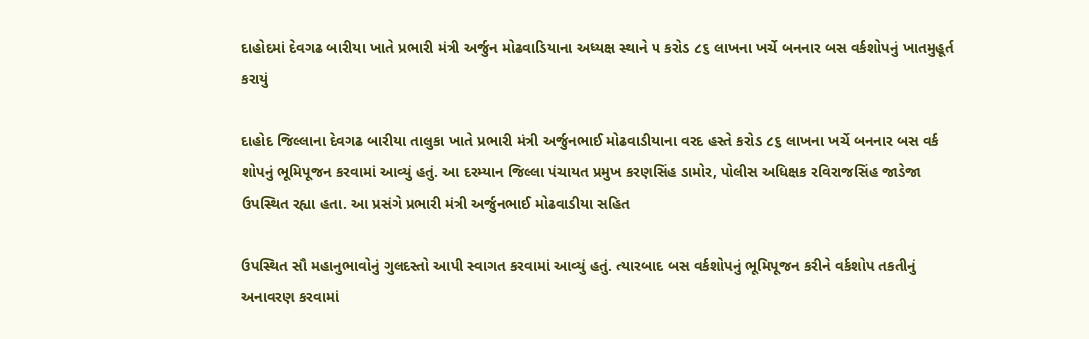દાહોદમાં દેવગઢ બારીયા ખાતે પ્રભારી મંત્રી અર્જુન મોઢવાડિયાના અધ્યક્ષ સ્થાને ૫ કરોડ ૮૬ લાખના ખર્ચે બનનાર બસ વર્કશોપનું ખાતમુહૂર્ત કરાયું

દાહોદ જિલ્લાના દેવગઢ બારીયા તાલુકા ખાતે પ્રભારી મંત્રી અર્જુનભાઈ મોઢવાડીયાના વરદ હસ્તે કરોડ ૮૬ લાખના ખર્ચે બનનાર બસ વર્ક શોપનું ભૂમિપૂજન કરવામાં આવ્યું હતું. આ દરમ્યાન જિલ્લા પંચાયત પ્રમુખ કરણસિંહ ડામોર, પોલીસ અધિક્ષક રવિરાજસિંહ જાડેજા ઉપસ્થિત રહ્યા હતા. આ પ્રસંગે પ્રભારી મંત્રી અર્જુનભાઈ મોઢવાડીયા સહિત

ઉપસ્થિત સૌ મહાનુભાવોનું ગુલદસ્તો આપી સ્વાગત કરવામાં આવ્યું હતું. ત્યારબાદ બસ વર્કશોપનું ભૂમિપૂજન કરીને વર્કશોપ તકતીનું અનાવરણ કરવામાં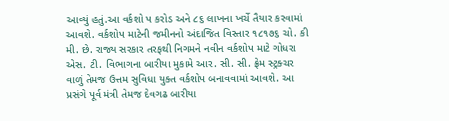આવ્યું હતું.આ વર્કશો પ કરોડ અને ૮૬ લાખના ખર્ચે તૈયાર કરવામાં આવશે. વર્કશોપ માટેની જમીનનો અંદાજિત વિસ્તાર ૧૮૧૭૬ ચો. કી મી. છે. રાજ્ય સરકાર તરફથી નિગમને નવીન વર્કશોપ માટે ગોધરા એસ. ટી. વિભાગના બારીયા મુકામે આર. સી. સી. ફ્રેમ સ્ટ્રક્ચર વાળું તેમજ ઉત્તમ સુવિધા યુક્ત વર્કશોપ બનાવવામાં આવશે. આ પ્રસંગે પૂર્વ મંત્રી તેમજ દેવગઢ બારીયા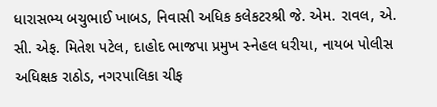ધારાસભ્ય બચુભાઈ ખાબડ, નિવાસી અધિક કલેકટરશ્રી જે. એમ. રાવલ, એ. સી. એફ. મિતેશ પટેલ, દાહોદ ભાજપા પ્રમુખ સ્નેહલ ધરીયા, નાયબ પોલીસ અધિક્ષક રાઠોડ, નગરપાલિકા ચીફ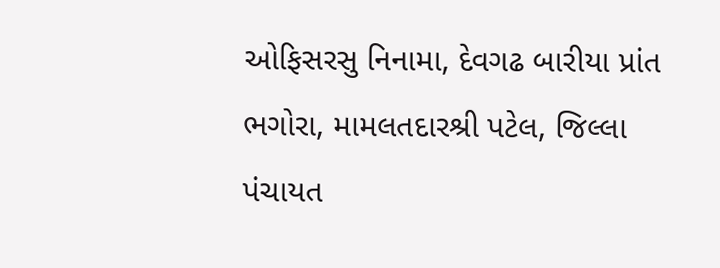ઓફિસરસુ નિનામા, દેવગઢ બારીયા પ્રાંત ભગોરા, મામલતદારશ્રી પટેલ, જિલ્લા પંચાયત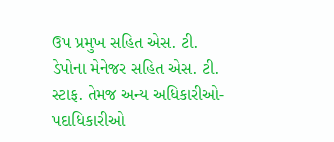ઉપ પ્રમુખ સહિત એસ. ટી. ડેપોના મેનેજર સહિત એસ. ટી. સ્ટાફ. તેમજ અન્ય અધિકારીઓ-પદાધિકારીઓ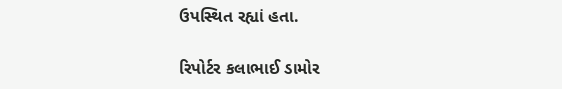ઉપસ્થિત રહ્યાં હતા.

રિપોર્ટર કલાભાઈ ડામોર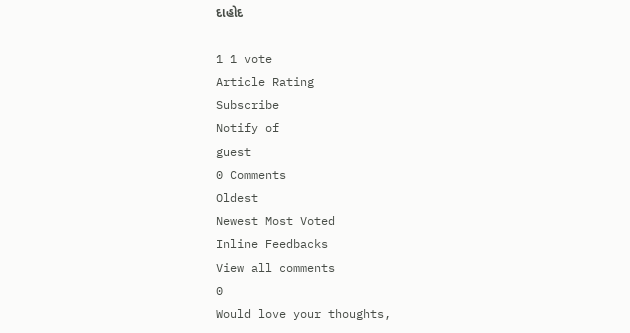દાહોદ

1 1 vote
Article Rating
Subscribe
Notify of
guest
0 Comments
Oldest
Newest Most Voted
Inline Feedbacks
View all comments
0
Would love your thoughts,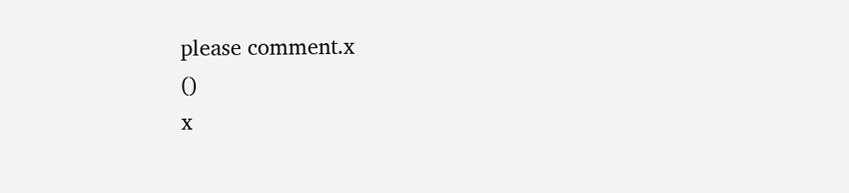please comment.x
()
x